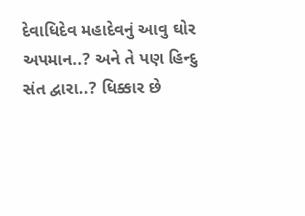દેવાધિદેવ મહાદેવનું આવુ ઘોર અપમાન..? અને તે પણ હિન્દુ સંત દ્વારા..? ધિક્કાર છે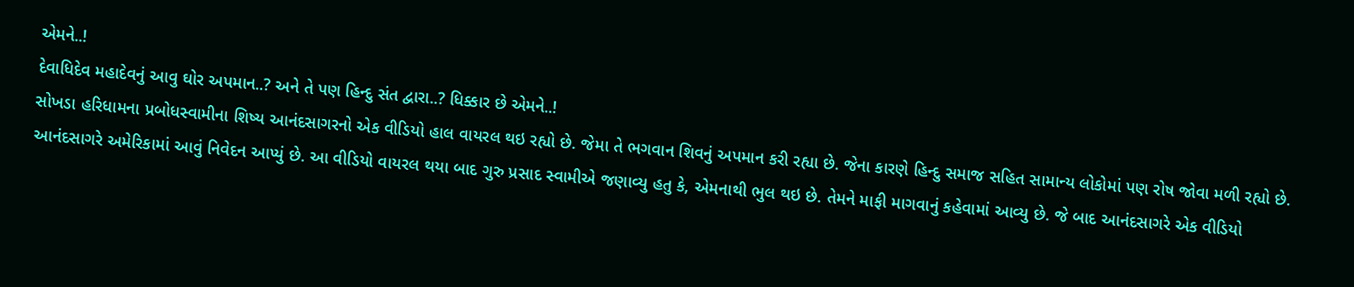એમને..!
દેવાધિદેવ મહાદેવનું આવુ ઘોર અપમાન..? અને તે પણ હિન્દુ સંત દ્વારા..? ધિક્કાર છે એમને..!
સોખડા હરિધામના પ્રબોધસ્વામીના શિષ્ય આનંદસાગરનો એક વીડિયો હાલ વાયરલ થઇ રહ્યો છે. જેમા તે ભગવાન શિવનું અપમાન કરી રહ્યા છે. જેના કારણે હિન્દુ સમાજ સહિત સામાન્ય લોકોમાં પણ રોષ જોવા મળી રહ્યો છે. આનંદસાગરે અમેરિકામાં આવું નિવેદન આપ્યું છે. આ વીડિયો વાયરલ થયા બાદ ગુરુ પ્રસાદ સ્વામીએ જણાવ્યુ હતુ કે, એમનાથી ભુલ થઇ છે. તેમને માફી માગવાનું કહેવામાં આવ્યુ છે. જે બાદ આનંદસાગરે એક વીડિયો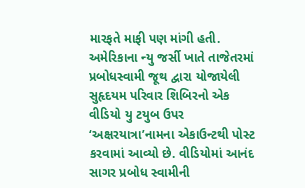મારફતે માફી પણ માંગી હતી.
અમેરિકાના ન્યુ જર્સી ખાતે તાજેતરમાં પ્રબોધસ્વામી જૂથ દ્વારા યોજાયેલી સુહૃદયમ પરિવાર શિબિરનો એક વીડિયો યુ ટયુબ ઉપર ‘અક્ષરયાત્રા’નામના એકાઉન્ટથી પોસ્ટ કરવામાં આવ્યો છે. વીડિયોમાં આનંદ સાગર પ્રબોધ સ્વામીની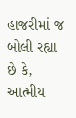હાજરીમાં જ બોલી રહ્યા છે કે, આત્મીય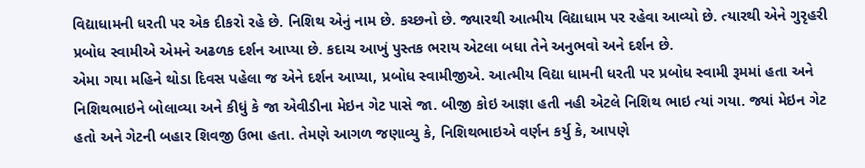વિદ્યાધામની ધરતી પર એક દીકરો રહે છે. નિશિથ એનું નામ છે. કચ્છનો છે. જ્યારથી આત્મીય વિદ્યાધામ પર રહેવા આવ્યો છે. ત્યારથી એને ગુરૃહરી પ્રબોધ સ્વામીએ એમને અઢળક દર્શન આપ્યા છે. કદાચ આખું પુસ્તક ભરાય એટલા બધા તેને અનુભવો અને દર્શન છે.
એમા ગયા મહિને થોડા દિવસ પહેલા જ એને દર્શન આપ્યા, પ્રબોધ સ્વામીજીએ. આત્મીય વિદ્યા ધામની ધરતી પર પ્રબોધ સ્વામી રૂમમાં હતા અને નિશિથભાઇને બોલાવ્યા અને કીધું કે જા એવીડીના મેઇન ગેટ પાસે જા. બીજી કોઇ આજ્ઞા હતી નહી એટલે નિશિથ ભાઇ ત્યાં ગયા. જ્યાં મેઇન ગેટ હતો અને ગેટની બહાર શિવજી ઉભા હતા. તેમણે આગળ જણાવ્યુ કે, નિશિથભાઇએ વર્ણન કર્યુ કે, આપણે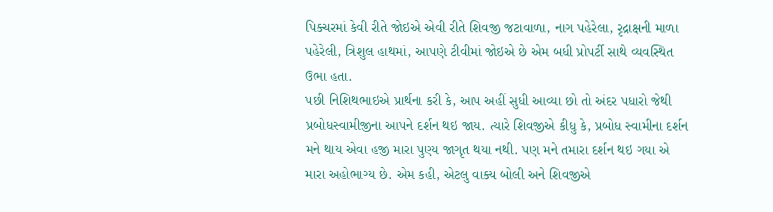પિક્ચરમાં કેવી રીતે જોઇએ એવી રીતે શિવજી જટાવાળા, નાગ પહેરેલા, રૃદ્રાક્ષની માળા પહેરેલી, ત્રિશુલ હાથમાં, આપણે ટીવીમાં જોઇએ છે એમ બધી પ્રોપર્ટી સાથે વ્યવસ્થિત ઉભા હતા.
પછી નિશિથભાઇએ પ્રાર્થના કરી કે, આપ અહીં સુધી આવ્યા છો તો અંદર પધારો જેથી પ્રબોધસ્વામીજીના આપને દર્શન થઇ જાય. ત્યારે શિવજીએ કીધુ કે, પ્રબોધ સ્વામીના દર્શન મને થાય એવા હજી મારા પુણ્ય જાગૃત થયા નથી. પણ મને તમારા દર્શન થઇ ગયા એ મારા અહોભાગ્ય છે. એમ કહી, એટલુ વાક્ય બોલી અને શિવજીએ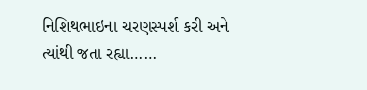નિશિથભાઇના ચરણસ્પર્શ કરી અને ત્યાંથી જતા રહ્યા……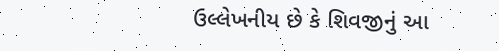ઉલ્લેખનીય છે કે શિવજીનું આ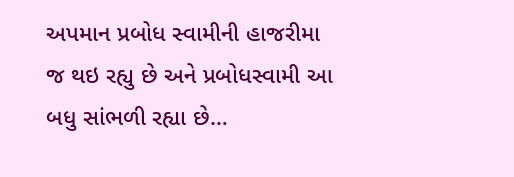અપમાન પ્રબોધ સ્વામીની હાજરીમા જ થઇ રહ્યુ છે અને પ્રબોધસ્વામી આ બધુ સાંભળી રહ્યા છે…